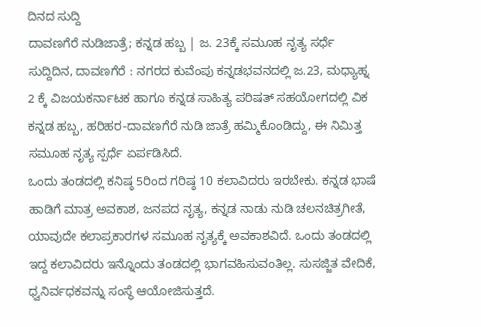ದಿನದ ಸುದ್ದಿ
ದಾವಣಗೆರೆ ನುಡಿಜಾತ್ರೆ; ಕನ್ನಡ ಹಬ್ಬ | ಜ. 23ಕ್ಕೆ ಸಮೂಹ ನೃತ್ಯ ಸರ್ಧೆ
ಸುದ್ದಿದಿನ, ದಾವಣಗೆರೆ : ನಗರದ ಕುವೆಂಪು ಕನ್ನಡಭವನದಲ್ಲಿ ಜ.23, ಮಧ್ಯಾಹ್ನ 2 ಕ್ಕೆ ವಿಜಯಕರ್ನಾಟಕ ಹಾಗೂ ಕನ್ನಡ ಸಾಹಿತ್ಯ ಪರಿಷತ್ ಸಹಯೋಗದಲ್ಲಿ ವಿಕ ಕನ್ನಡ ಹಬ್ಬ, ಹರಿಹರ-ದಾವಣಗೆರೆ ನುಡಿ ಜಾತ್ರೆ ಹಮ್ಮಿಕೊಂಡಿದ್ದು, ಈ ನಿಮಿತ್ತ ಸಮೂಹ ನೃತ್ಯ ಸ್ಪರ್ಧೆ ಏರ್ಪಡಿಸಿದೆ.
ಒಂದು ತಂಡದಲ್ಲಿ ಕನಿಷ್ಠ 5ರಿಂದ ಗರಿಷ್ಠ 10 ಕಲಾವಿದರು ಇರಬೇಕು. ಕನ್ನಡ ಭಾಷೆ ಹಾಡಿಗೆ ಮಾತ್ರ ಅವಕಾಶ, ಜನಪದ ನೃತ್ಯ, ಕನ್ನಡ ನಾಡು ನುಡಿ ಚಲನಚಿತ್ರಗೀತೆ, ಯಾವುದೇ ಕಲಾಪ್ರಕಾರಗಳ ಸಮೂಹ ನೃತ್ಯಕ್ಕೆ ಅವಕಾಶವಿದೆ. ಒಂದು ತಂಡದಲ್ಲಿ ಇದ್ದ ಕಲಾವಿದರು ಇನ್ನೊಂದು ತಂಡದಲ್ಲಿ ಭಾಗವಹಿಸುವಂತಿಲ್ಲ. ಸುಸಜ್ಜಿತ ವೇದಿಕೆ, ಧ್ವನಿರ್ವಧಕವನ್ನು ಸಂಸ್ಥೆ ಆಯೋಜಿಸುತ್ತದೆ.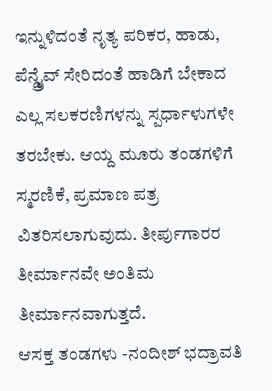ಇನ್ನುಳಿದಂತೆ ನೃತ್ಯ ಪರಿಕರ, ಹಾಡು, ಪೆನ್ಡ್ರೈವ್ ಸೇರಿದಂತೆ ಹಾಡಿಗೆ ಬೇಕಾದ ಎಲ್ಲ ಸಲಕರಣಿಗಳನ್ನು ಸ್ಪರ್ಧಾಳುಗಳೇ ತರಬೇಕು. ಆಯ್ದ ಮೂರು ತಂಡಗಳಿಗೆ ಸ್ಮರಣಿಕೆ, ಪ್ರಮಾಣ ಪತ್ರ ವಿತರಿಸಲಾಗುವುದು. ತೀರ್ಪುಗಾರರ ತೀರ್ಮಾನವೇ ಅಂತಿಮ ತೀರ್ಮಾನವಾಗುತ್ತದೆ.
ಆಸಕ್ತ ತಂಡಗಳು -ನಂದೀಶ್ ಭದ್ರಾವತಿ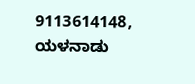9113614148, ಯಳನಾಡು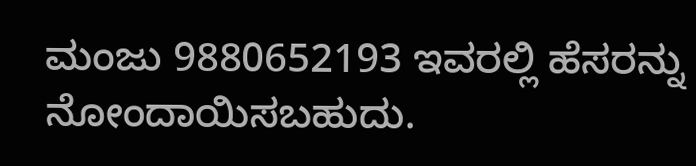ಮಂಜು 9880652193 ಇವರಲ್ಲಿ ಹೆಸರನ್ನು ನೋಂದಾಯಿಸಬಹುದು.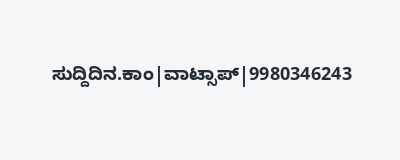ಸುದ್ದಿದಿನ.ಕಾಂ|ವಾಟ್ಸಾಪ್|9980346243